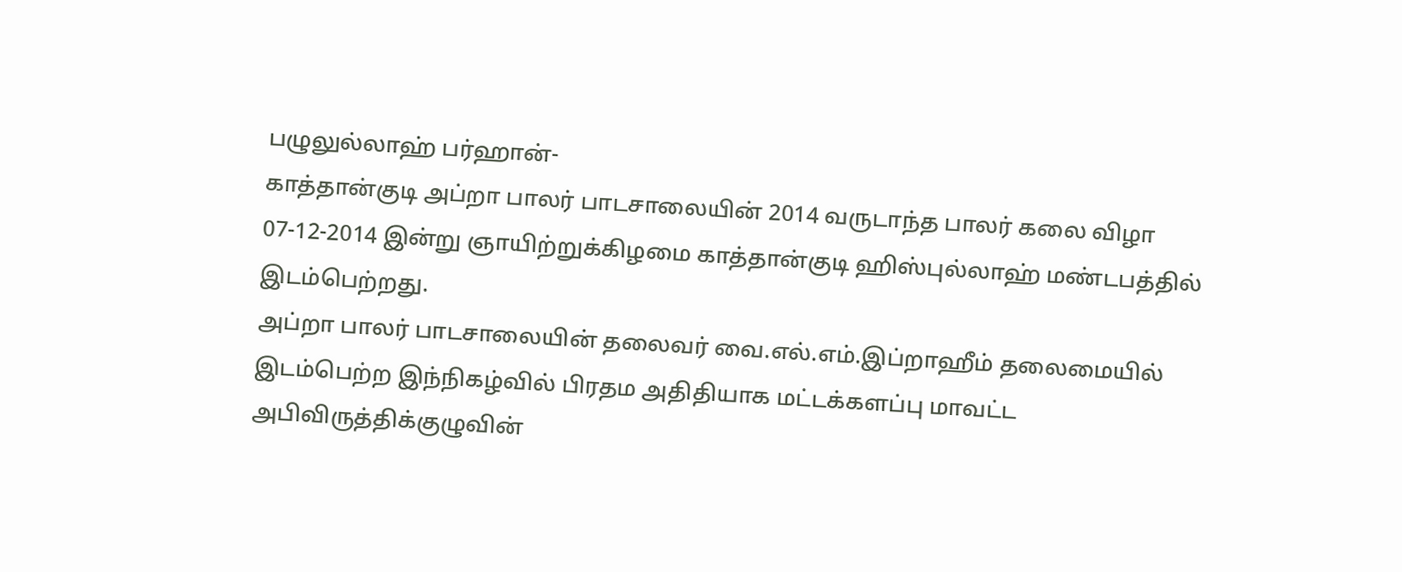பழுலுல்லாஹ் பர்ஹான்-
காத்தான்குடி அப்றா பாலர் பாடசாலையின் 2014 வருடாந்த பாலர் கலை விழா 07-12-2014 இன்று ஞாயிற்றுக்கிழமை காத்தான்குடி ஹிஸ்புல்லாஹ் மண்டபத்தில் இடம்பெற்றது.
அப்றா பாலர் பாடசாலையின் தலைவர் வை.எல்.எம்.இப்றாஹீம் தலைமையில் இடம்பெற்ற இந்நிகழ்வில் பிரதம அதிதியாக மட்டக்களப்பு மாவட்ட அபிவிருத்திக்குழுவின்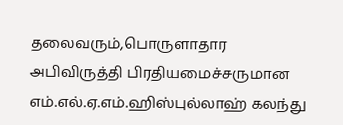தலைவரும்,பொருளாதார அபிவிருத்தி பிரதியமைச்சருமான எம்.எல்.ஏ.எம்.ஹிஸ்புல்லாஹ் கலந்து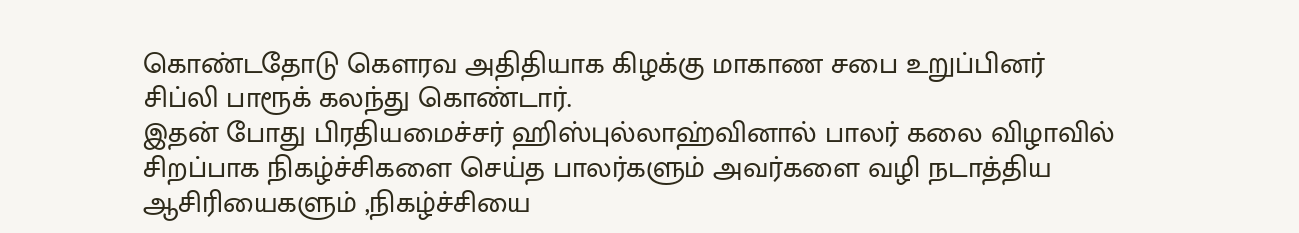கொண்டதோடு கௌரவ அதிதியாக கிழக்கு மாகாண சபை உறுப்பினர் சிப்லி பாரூக் கலந்து கொண்டார்.
இதன் போது பிரதியமைச்சர் ஹிஸ்புல்லாஹ்வினால் பாலர் கலை விழாவில் சிறப்பாக நிகழ்ச்சிகளை செய்த பாலர்களும் அவர்களை வழி நடாத்திய ஆசிரியைகளும் ,நிகழ்ச்சியை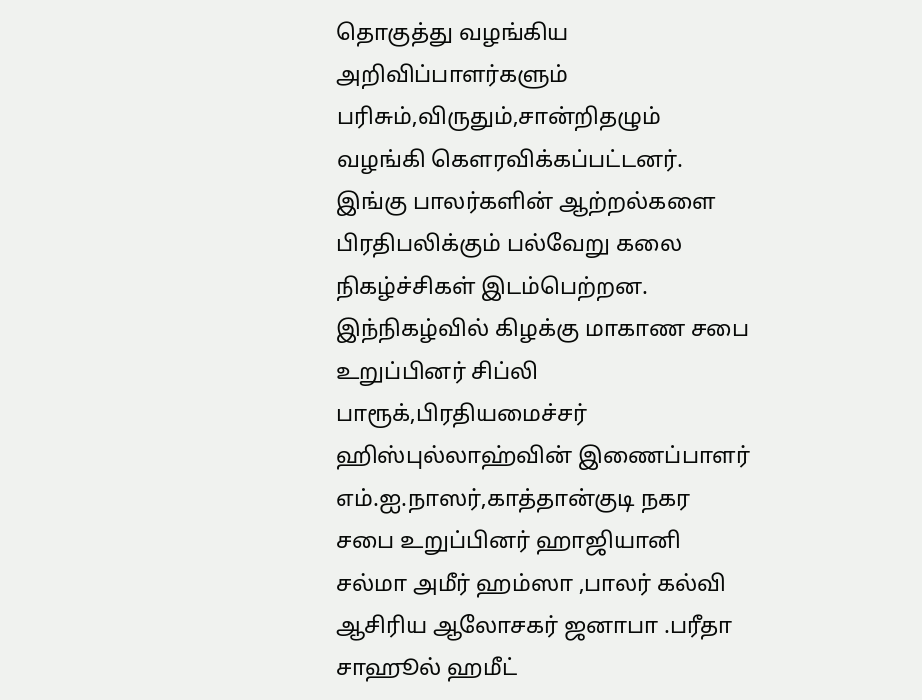தொகுத்து வழங்கிய அறிவிப்பாளர்களும் பரிசும்,விருதும்,சான்றிதழும் வழங்கி கௌரவிக்கப்பட்டனர்.
இங்கு பாலர்களின் ஆற்றல்களை பிரதிபலிக்கும் பல்வேறு கலை நிகழ்ச்சிகள் இடம்பெற்றன.
இந்நிகழ்வில் கிழக்கு மாகாண சபை உறுப்பினர் சிப்லி பாரூக்,பிரதியமைச்சர் ஹிஸ்புல்லாஹ்வின் இணைப்பாளர் எம்.ஐ.நாஸர்,காத்தான்குடி நகர சபை உறுப்பினர் ஹாஜியானி சல்மா அமீர் ஹம்ஸா ,பாலர் கல்வி ஆசிரிய ஆலோசகர் ஜனாபா .பரீதா சாஹூல் ஹமீட்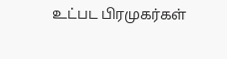உட்பட பிரமுகர்கள்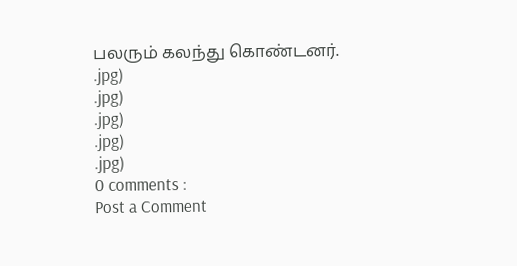பலரும் கலந்து கொண்டனர்.
.jpg)
.jpg)
.jpg)
.jpg)
.jpg)
0 comments :
Post a Comment